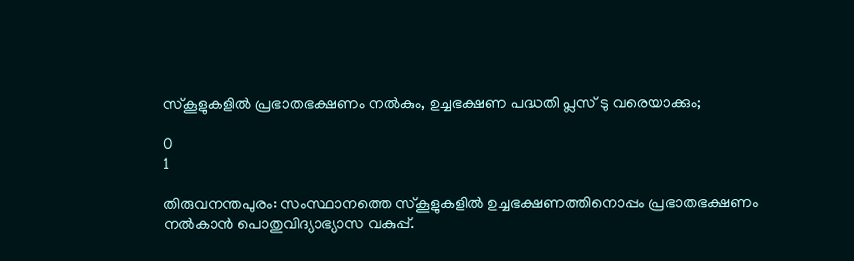സ്കൂളുകളിൽ പ്രഭാതഭക്ഷണം നൽകും, ഉച്ചഭക്ഷണ പദ്ധതി പ്ലസ് ടു വരെയാക്കും;

0
1

തിരുവനന്തപുരം: സംസ്ഥാനത്തെ സ്കൂളുകളിൽ ഉച്ചഭക്ഷണത്തിനൊപ്പം പ്രഭാതഭക്ഷണം നൽകാൻ പൊതുവിദ്യാഭ്യാസ വകുപ്പ്.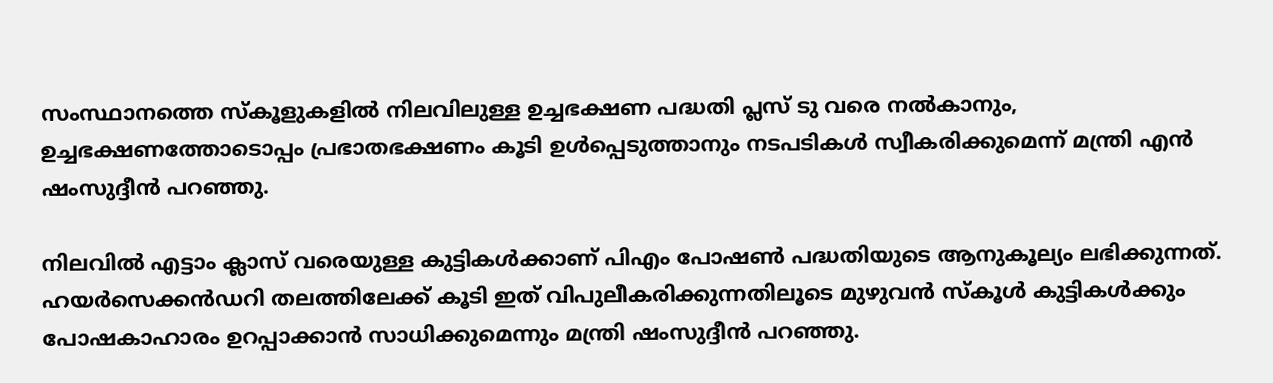സംസ്ഥാനത്തെ സ്കൂളുകളിൽ നിലവിലുള്ള ഉച്ചഭക്ഷണ പദ്ധതി പ്ലസ് ടു വരെ നൽകാനും, ഉച്ചഭക്ഷണത്തോടൊപ്പം പ്രഭാതഭക്ഷണം കൂടി ഉൾപ്പെടുത്താനും നടപടികൾ സ്വീകരിക്കുമെന്ന് മന്ത്രി എൻ ഷംസുദ്ദീൻ പറഞ്ഞു.

നിലവിൽ എട്ടാം ക്ലാസ് വരെയുള്ള കുട്ടികൾക്കാണ് പിഎം പോഷൺ പദ്ധതിയുടെ ആനുകൂല്യം ലഭിക്കുന്നത്. ഹയർസെക്കൻഡറി തലത്തിലേക്ക് കൂടി ഇത് വിപുലീകരിക്കുന്നതിലൂടെ മുഴുവൻ സ്കൂൾ കുട്ടികൾക്കും പോഷകാഹാരം ഉറപ്പാക്കാൻ സാധിക്കുമെന്നും മന്ത്രി ഷംസുദ്ദീൻ പറഞ്ഞു.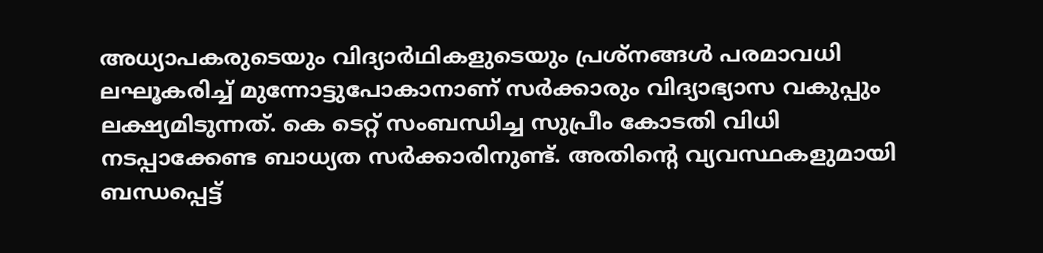അധ്യാപകരുടെയും വിദ്യാർഥികളുടെയും പ്രശ്നങ്ങൾ പരമാവധി ലഘൂകരിച്ച് മുന്നോട്ടുപോകാനാണ് സർക്കാരും വിദ്യാഭ്യാസ വകുപ്പും ലക്ഷ്യമിടുന്നത്. കെ ടെറ്റ് സംബന്ധിച്ച സുപ്രീം കോടതി വിധി നടപ്പാക്കേണ്ട ബാധ്യത സർക്കാരിനുണ്ട്. അതിൻ്റെ വ്യവസ്ഥകളുമായി ബന്ധപ്പെട്ട്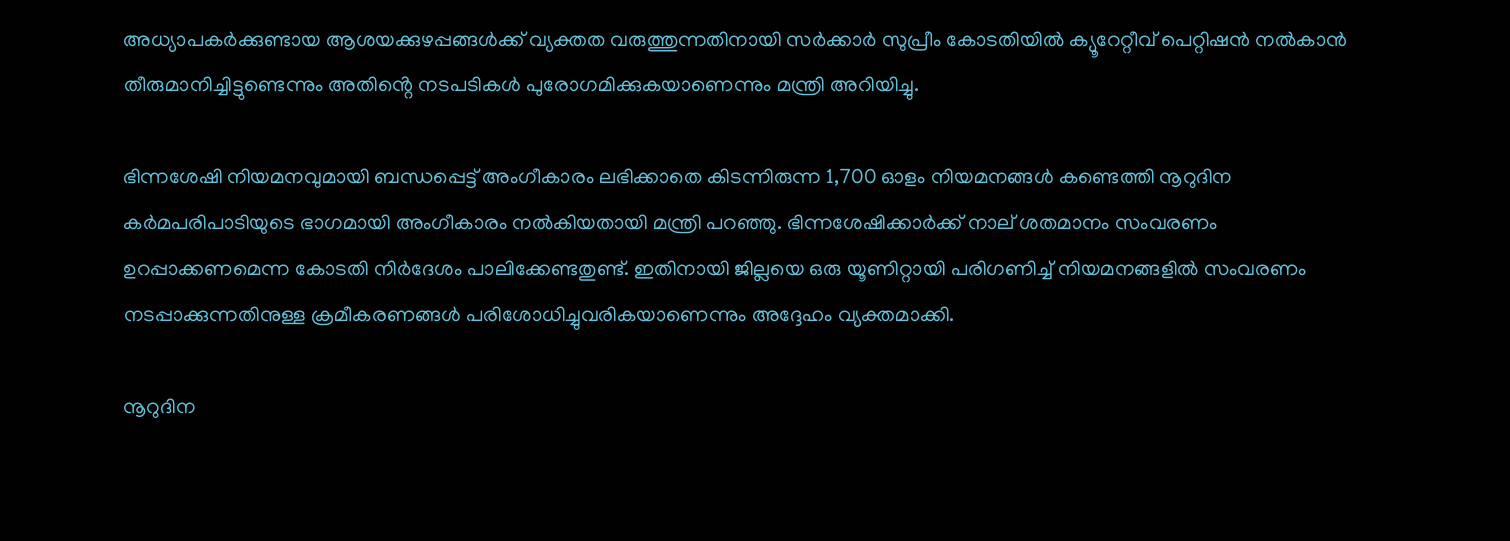അധ്യാപകർക്കുണ്ടായ ആശയക്കുഴപ്പങ്ങൾക്ക് വ്യക്തത വരുത്തുന്നതിനായി സർക്കാർ സുപ്രീം കോടതിയിൽ ക്യൂറേറ്റീവ് പെറ്റിഷൻ നൽകാൻ തീരുമാനിച്ചിട്ടുണ്ടെന്നും അതിൻ്റെ നടപടികൾ പുരോഗമിക്കുകയാണെന്നും മന്ത്രി അറിയിച്ചു.

ഭിന്നശേഷി നിയമനവുമായി ബന്ധപ്പെട്ട് അംഗീകാരം ലഭിക്കാതെ കിടന്നിരുന്ന 1,700 ഓളം നിയമനങ്ങൾ കണ്ടെത്തി നൂറുദിന കർമപരിപാടിയുടെ ഭാഗമായി അംഗീകാരം നൽകിയതായി മന്ത്രി പറഞ്ഞു. ഭിന്നശേഷിക്കാർക്ക് നാല് ശതമാനം സംവരണം ഉറപ്പാക്കണമെന്ന കോടതി നിർദേശം പാലിക്കേണ്ടതുണ്ട്. ഇതിനായി ജില്ലയെ ഒരു യൂണിറ്റായി പരിഗണിച്ച് നിയമനങ്ങളിൽ സംവരണം നടപ്പാക്കുന്നതിനുള്ള ക്രമീകരണങ്ങൾ പരിശോധിച്ചുവരികയാണെന്നും അദ്ദേഹം വ്യക്തമാക്കി.

നൂറുദിന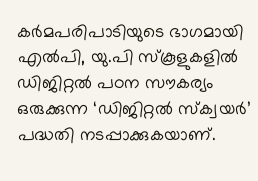കർമപരിപാടിയുടെ ഭാഗമായി എൽപി, യു.പി സ്‌കൂളുകളിൽ ഡിജിറ്റൽ പഠന സൗകര്യം ഒരുക്കുന്ന ‘ഡിജിറ്റൽ സ്‌ക്വയർ’ പദ്ധതി നടപ്പാക്കുകയാണ്.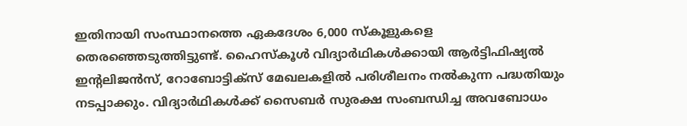ഇതിനായി സംസ്ഥാനത്തെ ഏകദേശം 6,000 സ്‌കൂളുകളെ തെരഞ്ഞെടുത്തിട്ടുണ്ട്. ഹൈസ്‌കൂൾ വിദ്യാർഥികൾക്കായി ആർട്ടിഫിഷ്യൽ ഇൻ്റലിജൻസ്, റോബോട്ടിക്സ് മേഖലകളിൽ പരിശീലനം നൽകുന്ന പദ്ധതിയും നടപ്പാക്കും. വിദ്യാർഥികൾക്ക് സൈബർ സുരക്ഷ സംബന്ധിച്ച അവബോധം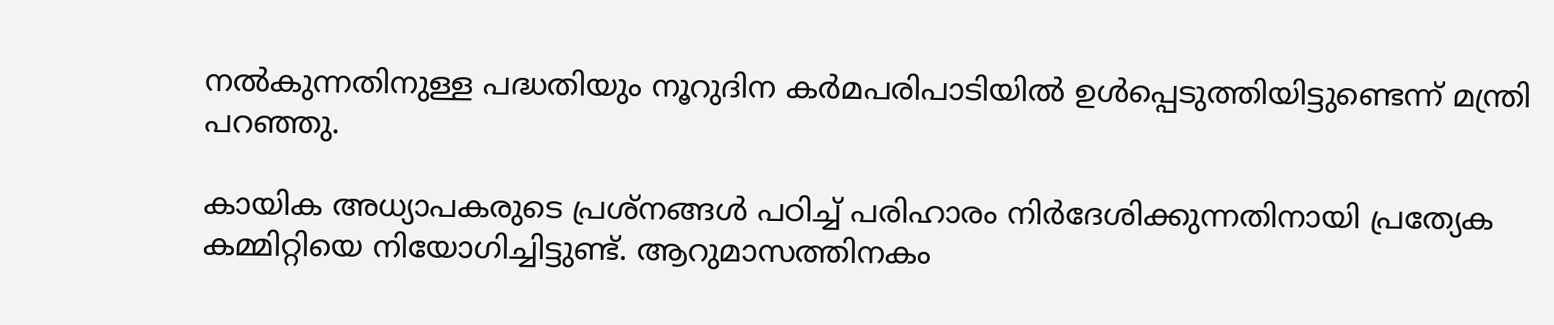നൽകുന്നതിനുള്ള പദ്ധതിയും നൂറുദിന കർമപരിപാടിയിൽ ഉൾപ്പെടുത്തിയിട്ടുണ്ടെന്ന് മന്ത്രി പറഞ്ഞു.

കായിക അധ്യാപകരുടെ പ്രശ്നങ്ങൾ പഠിച്ച് പരിഹാരം നിർദേശിക്കുന്നതിനായി പ്രത്യേക കമ്മിറ്റിയെ നിയോഗിച്ചിട്ടുണ്ട്. ആറുമാസത്തിനകം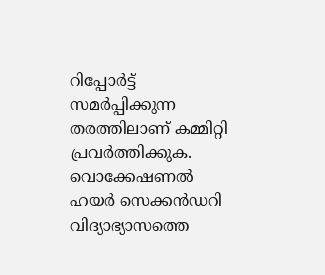റിപ്പോർട്ട് സമർപ്പിക്കുന്ന തരത്തിലാണ് കമ്മിറ്റി പ്രവർത്തിക്കുക. വൊക്കേഷണൽ ഹയർ സെക്കൻഡറി വിദ്യാഭ്യാസത്തെ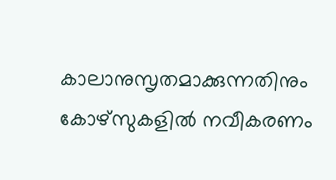കാലാനുസൃതമാക്കുന്നതിനും കോഴ്സുകളിൽ നവീകരണം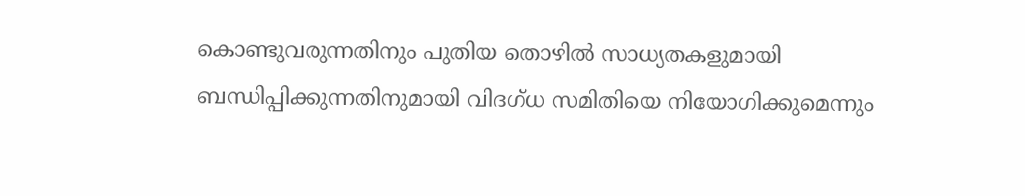കൊണ്ടുവരുന്നതിനും പുതിയ തൊഴിൽ സാധ്യതകളുമായി ബന്ധിപ്പിക്കുന്നതിനുമായി വിദഗ്ധ സമിതിയെ നിയോഗിക്കുമെന്നും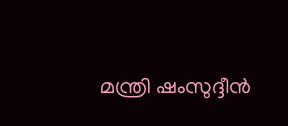മന്ത്രി ഷംസുദ്ദീൻ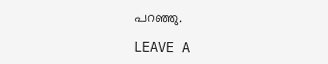പറഞ്ഞു.

LEAVE A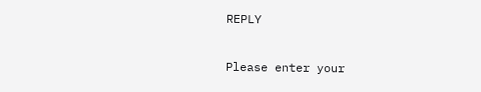REPLY

Please enter your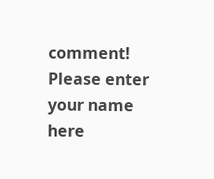comment!
Please enter your name here